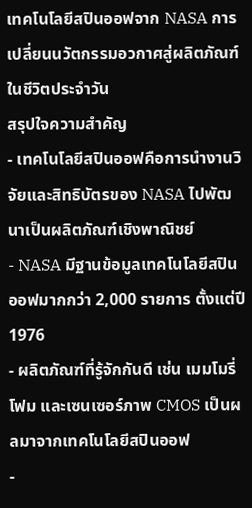เทคโนโลยีสปินออฟจาก NASA การเปลี่ยนนวัตกรรมอวกาศสู่ผลิตภัณฑ์ในชีวิตประจำวัน
สรุปใจความสำคัญ
- เทคโนโลยีสปินออฟคือการนำงานวิจัยและสิทธิบัตรของ NASA ไปพัฒนาเป็นผลิตภัณฑ์เชิงพาณิชย์
- NASA มีฐานข้อมูลเทคโนโลยีสปินออฟมากกว่า 2,000 รายการ ตั้งแต่ปี 1976
- ผลิตภัณฑ์ที่รู้จักกันดี เช่น เมมโมรี่โฟม และเซนเซอร์ภาพ CMOS เป็นผลมาจากเทคโนโลยีสปินออฟ
-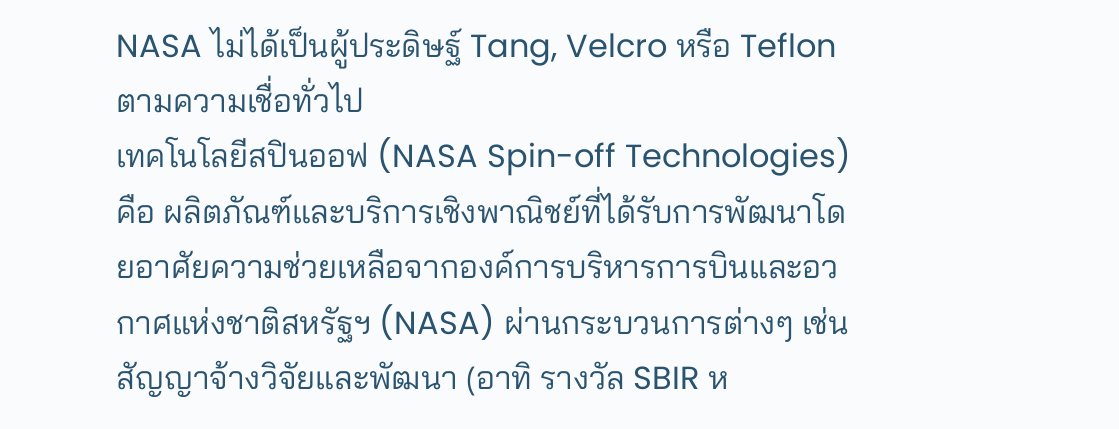NASA ไม่ได้เป็นผู้ประดิษฐ์ Tang, Velcro หรือ Teflon ตามความเชื่อทั่วไป
เทคโนโลยีสปินออฟ (NASA Spin-off Technologies) คือ ผลิตภัณฑ์และบริการเชิงพาณิชย์ที่ได้รับการพัฒนาโดยอาศัยความช่วยเหลือจากองค์การบริหารการบินและอวกาศแห่งชาติสหรัฐฯ (NASA) ผ่านกระบวนการต่างๆ เช่น สัญญาจ้างวิจัยและพัฒนา (อาทิ รางวัล SBIR ห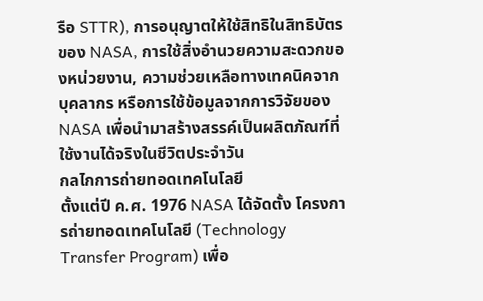รือ STTR), การอนุญาตให้ใช้สิทธิในสิทธิบัตรของ NASA, การใช้สิ่งอำนวยความสะดวกของหน่วยงาน, ความช่วยเหลือทางเทคนิคจากบุคลากร หรือการใช้ข้อมูลจากการวิจัยของ NASA เพื่อนำมาสร้างสรรค์เป็นผลิตภัณฑ์ที่ใช้งานได้จริงในชีวิตประจำวัน
กลไกการถ่ายทอดเทคโนโลยี
ตั้งแต่ปี ค.ศ. 1976 NASA ได้จัดตั้ง โครงการถ่ายทอดเทคโนโลยี (Technology Transfer Program) เพื่อ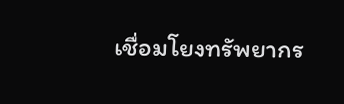เชื่อมโยงทรัพยากร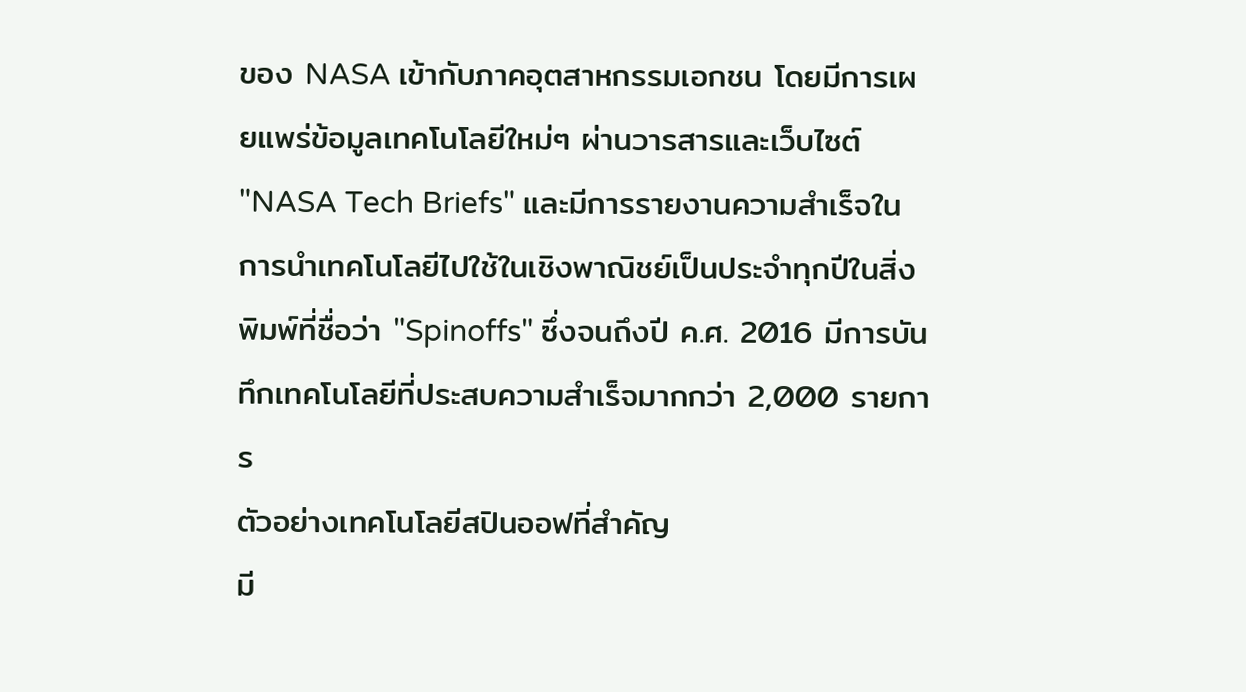ของ NASA เข้ากับภาคอุตสาหกรรมเอกชน โดยมีการเผยแพร่ข้อมูลเทคโนโลยีใหม่ๆ ผ่านวารสารและเว็บไซต์ "NASA Tech Briefs" และมีการรายงานความสำเร็จในการนำเทคโนโลยีไปใช้ในเชิงพาณิชย์เป็นประจำทุกปีในสิ่งพิมพ์ที่ชื่อว่า "Spinoffs" ซึ่งจนถึงปี ค.ศ. 2016 มีการบันทึกเทคโนโลยีที่ประสบความสำเร็จมากกว่า 2,000 รายการ
ตัวอย่างเทคโนโลยีสปินออฟที่สำคัญ
มี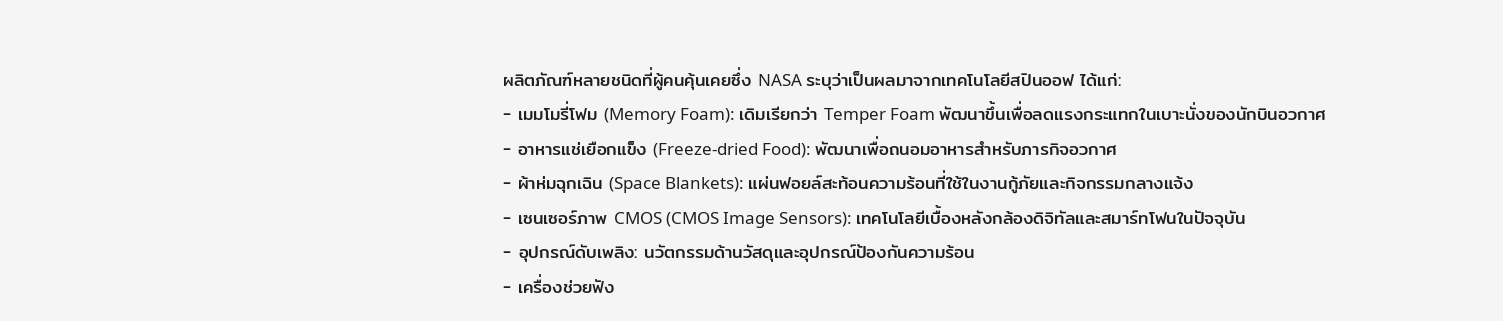ผลิตภัณฑ์หลายชนิดที่ผู้คนคุ้นเคยซึ่ง NASA ระบุว่าเป็นผลมาจากเทคโนโลยีสปินออฟ ได้แก่:
- เมมโมรี่โฟม (Memory Foam): เดิมเรียกว่า Temper Foam พัฒนาขึ้นเพื่อลดแรงกระแทกในเบาะนั่งของนักบินอวกาศ
- อาหารแช่เยือกแข็ง (Freeze-dried Food): พัฒนาเพื่อถนอมอาหารสำหรับภารกิจอวกาศ
- ผ้าห่มฉุกเฉิน (Space Blankets): แผ่นฟอยล์สะท้อนความร้อนที่ใช้ในงานกู้ภัยและกิจกรรมกลางแจ้ง
- เซนเซอร์ภาพ CMOS (CMOS Image Sensors): เทคโนโลยีเบื้องหลังกล้องดิจิทัลและสมาร์ทโฟนในปัจจุบัน
- อุปกรณ์ดับเพลิง: นวัตกรรมด้านวัสดุและอุปกรณ์ป้องกันความร้อน
- เครื่องช่วยฟัง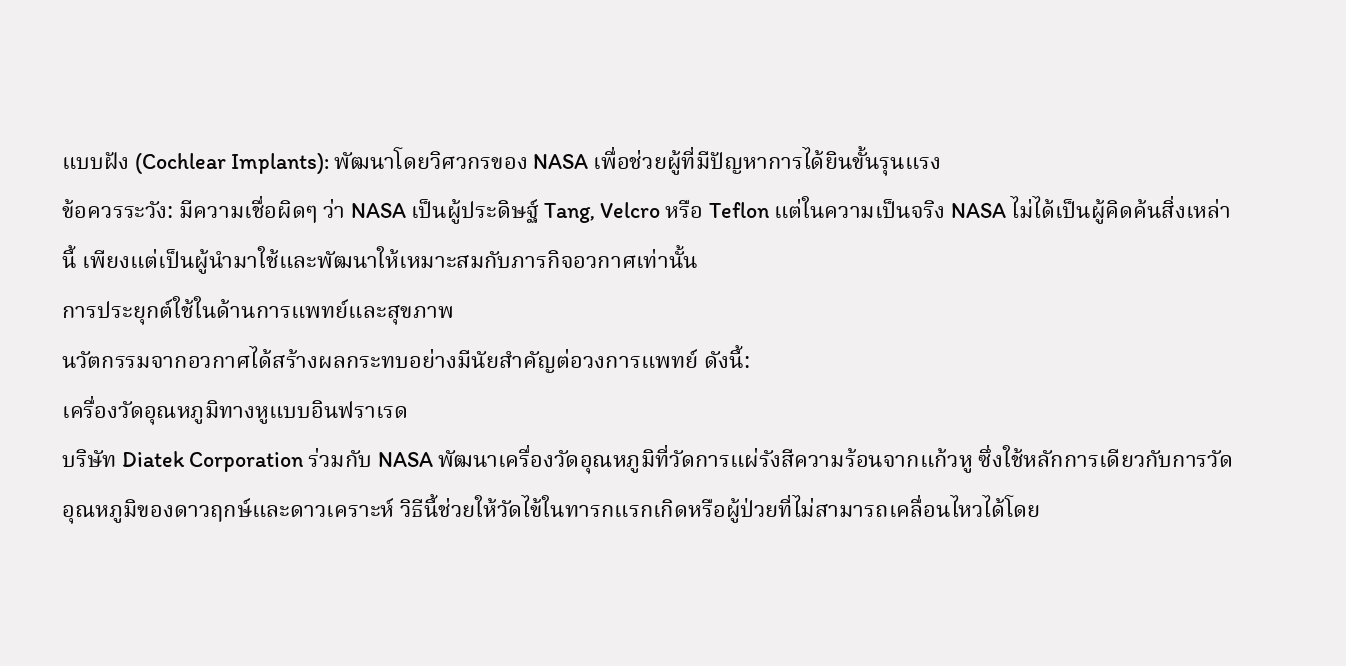แบบฝัง (Cochlear Implants): พัฒนาโดยวิศวกรของ NASA เพื่อช่วยผู้ที่มีปัญหาการได้ยินขั้นรุนแรง
ข้อควรระวัง: มีความเชื่อผิดๆ ว่า NASA เป็นผู้ประดิษฐ์ Tang, Velcro หรือ Teflon แต่ในความเป็นจริง NASA ไม่ได้เป็นผู้คิดค้นสิ่งเหล่านี้ เพียงแต่เป็นผู้นำมาใช้และพัฒนาให้เหมาะสมกับภารกิจอวกาศเท่านั้น
การประยุกต์ใช้ในด้านการแพทย์และสุขภาพ
นวัตกรรมจากอวกาศได้สร้างผลกระทบอย่างมีนัยสำคัญต่อวงการแพทย์ ดังนี้:
เครื่องวัดอุณหภูมิทางหูแบบอินฟราเรด
บริษัท Diatek Corporation ร่วมกับ NASA พัฒนาเครื่องวัดอุณหภูมิที่วัดการแผ่รังสีความร้อนจากแก้วหู ซึ่งใช้หลักการเดียวกับการวัดอุณหภูมิของดาวฤกษ์และดาวเคราะห์ วิธีนี้ช่วยให้วัดไข้ในทารกแรกเกิดหรือผู้ป่วยที่ไม่สามารถเคลื่อนไหวได้โดย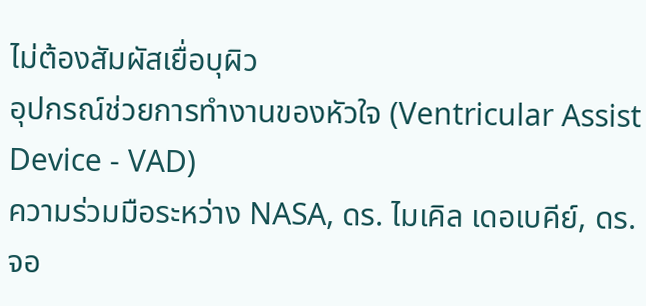ไม่ต้องสัมผัสเยื่อบุผิว
อุปกรณ์ช่วยการทำงานของหัวใจ (Ventricular Assist Device - VAD)
ความร่วมมือระหว่าง NASA, ดร. ไมเคิล เดอเบคีย์, ดร. จอ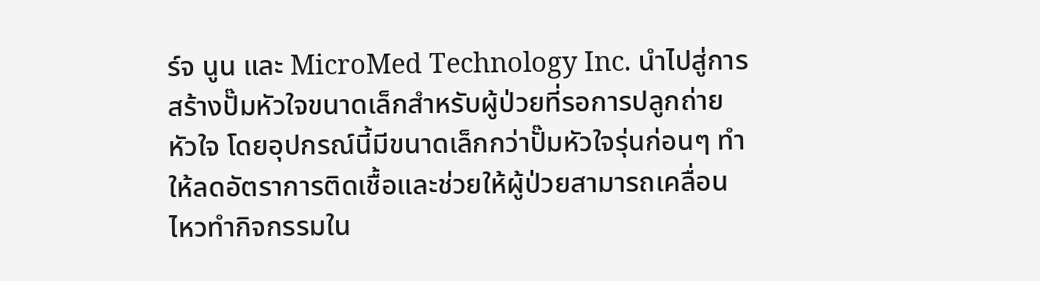ร์จ นูน และ MicroMed Technology Inc. นำไปสู่การสร้างปั๊มหัวใจขนาดเล็กสำหรับผู้ป่วยที่รอการปลูกถ่ายหัวใจ โดยอุปกรณ์นี้มีขนาดเล็กกว่าปั๊มหัวใจรุ่นก่อนๆ ทำให้ลดอัตราการติดเชื้อและช่วยให้ผู้ป่วยสามารถเคลื่อนไหวทำกิจกรรมใน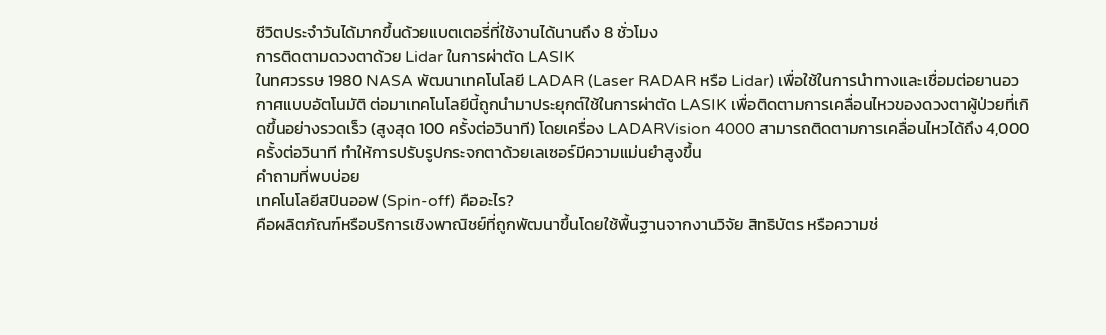ชีวิตประจำวันได้มากขึ้นด้วยแบตเตอรี่ที่ใช้งานได้นานถึง 8 ชั่วโมง
การติดตามดวงตาด้วย Lidar ในการผ่าตัด LASIK
ในทศวรรษ 1980 NASA พัฒนาเทคโนโลยี LADAR (Laser RADAR หรือ Lidar) เพื่อใช้ในการนำทางและเชื่อมต่อยานอวกาศแบบอัตโนมัติ ต่อมาเทคโนโลยีนี้ถูกนำมาประยุกต์ใช้ในการผ่าตัด LASIK เพื่อติดตามการเคลื่อนไหวของดวงตาผู้ป่วยที่เกิดขึ้นอย่างรวดเร็ว (สูงสุด 100 ครั้งต่อวินาที) โดยเครื่อง LADARVision 4000 สามารถติดตามการเคลื่อนไหวได้ถึง 4,000 ครั้งต่อวินาที ทำให้การปรับรูปกระจกตาด้วยเลเซอร์มีความแม่นยำสูงขึ้น
คำถามที่พบบ่อย
เทคโนโลยีสปินออฟ (Spin-off) คืออะไร?
คือผลิตภัณฑ์หรือบริการเชิงพาณิชย์ที่ถูกพัฒนาขึ้นโดยใช้พื้นฐานจากงานวิจัย สิทธิบัตร หรือความช่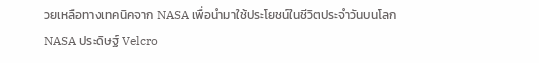วยเหลือทางเทคนิคจาก NASA เพื่อนำมาใช้ประโยชน์ในชีวิตประจำวันบนโลก
NASA ประดิษฐ์ Velcro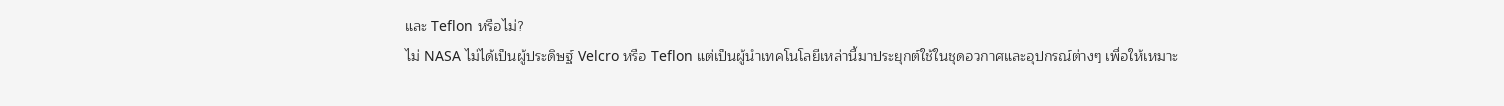และ Teflon หรือไม่?
ไม่ NASA ไม่ได้เป็นผู้ประดิษฐ์ Velcro หรือ Teflon แต่เป็นผู้นำเทคโนโลยีเหล่านี้มาประยุกต์ใช้ในชุดอวกาศและอุปกรณ์ต่างๆ เพื่อให้เหมาะ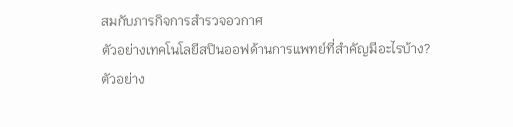สมกับภารกิจการสำรวจอวกาศ
ตัวอย่างเทคโนโลยีสปินออฟด้านการแพทย์ที่สำคัญมีอะไรบ้าง?
ตัวอย่าง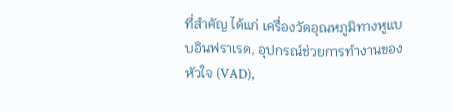ที่สำคัญ ได้แก่ เครื่องวัดอุณหภูมิทางหูแบบอินฟราเรด, อุปกรณ์ช่วยการทำงานของหัวใจ (VAD),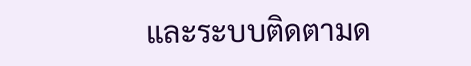และระบบติดตามด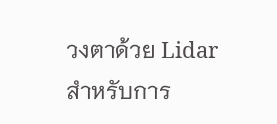วงตาด้วย Lidar สำหรับการ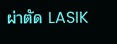ผ่าตัด LASIK